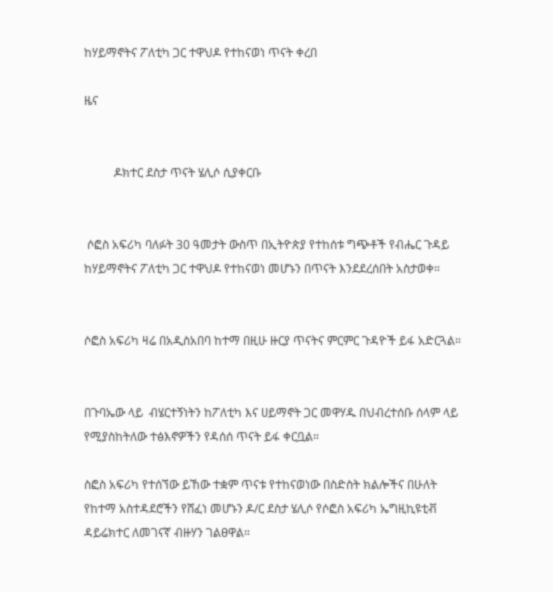ከሃይማኖትና ፖለቲካ ጋር ተዋህዶ የተከናወነ ጥናት ቀረበ

ዜና


          ዶክተር ደስታ ጥናት ሄሊሶ ሲያቀርቡ


 ሶፎስ አፍሪካ ባለፉት 30 ዓመታት ውስጥ በኢትዮጵያ የተከሰቱ ግጭቶች የብሔር ጉዳይ ከሃይማኖትና ፖለቲካ ጋር ተዋህዶ የተከናወነ መሆኑን በጥናት እንደደረሰበት አስታወቀ።


ሶፎስ አፍሪካ ዛሬ በአዲስአበባ ከተማ በዚሁ ዙርያ ጥናትና ምርምር ጉዳዮች ይፋ አድርጓል።


በጉባኤው ላይ  ብሄርተኝነትን ከፖለቲካ እና ሀይማኖት ጋር መዋሃዱ በህብረተሰቡ ሰላም ላይ የሚያስከትለው ተፅእኖዎችን የዳሰሰ ጥናት ይፋ ቀርቧል።

ስፎስ አፍሪካ የተሰኘው ይኸው ተቋም ጥናቱ የተከናወነው በስድስት ክልሎችና በሁለት የከተማ አስተዳደሮችን የሸፈነ መሆኑን ዶ/ር ደስታ ሄሊሶ የሶፎስ አፍሪካ ኤግዚኪዩቲቭ ዳይሬክተር ለመገናኛ ብዙሃን ገልፀዋል።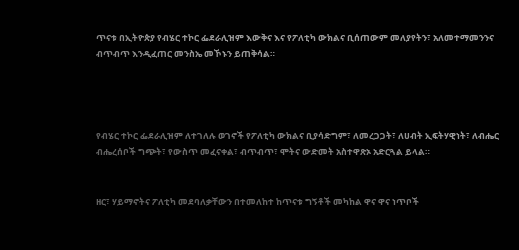ጥናቱ በኢትዮጵያ የብሄር ተኮር ፌደራሊዝም እውቅና እና የፖለቲካ ውክልና ቢሰጠውም መለያየትን፣ አለመተማመንንና ብጥብጥ እንዲፈጠር መንስኤ መኾኑን ይጠቅሳል።




የብሄር ተኮር ፌደራሊዝም ለተገለሉ ወገኖች የፖለቲካ ውክልና ቢያሳድግም፣ ለመረጋጋት፣ ለሀብት ኢፍትሃዊነት፣ ለብሔር ብሔረሰቦች ግጭት፣ የውስጥ መፈናቀል፣ ብጥብጥ፣ ሞትና ውድመት አስተዋጽኦ አድርጓል ይላል።


ዘር፣ ሃይማኖትና ፖለቲካ መደባለቃቸውን በተመለከተ ከጥናቱ ግኝቶች መካከል ዋና ዋና ነጥቦች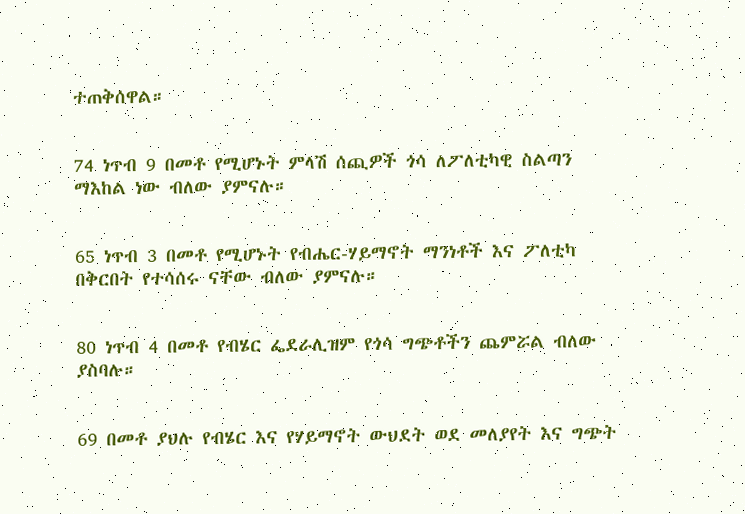ተጠቅሰዋል።


74 ነጥብ 9 በመቶ የሚሆኑት ምላሽ ሰጪዎች ጎሳ ለፖለቲካዊ ስልጣን ማእከል ነው ብለው ያምናሉ።


65 ነጥብ 3 በመቶ የሚሆኑት የብሔር-ሃይማኖት ማንነቶች እና ፖለቲካ በቅርበት የተሳሰሩ ናቸው ብለው ያምናሉ።


80 ነጥብ 4 በመቶ የብሄር ፌደራሊዝም የጎሳ ግጭቶችን ጨምሯል ብለው ያስባሉ።


69 በመቶ ያህሉ የብሄር እና የሃይማኖት ውህደት ወደ መለያየት እና ግጭት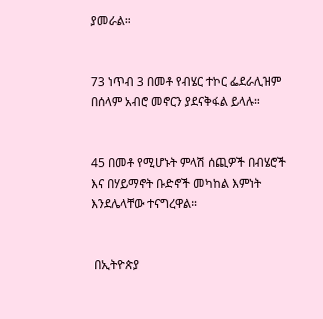ያመራል።


73 ነጥብ 3 በመቶ የብሄር ተኮር ፌደራሊዝም በሰላም አብሮ መኖርን ያደናቅፋል ይላሉ።


45 በመቶ የሚሆኑት ምላሽ ሰጪዎች በብሄሮች እና በሃይማኖት ቡድኖች መካከል እምነት እንደሌላቸው ተናግረዋል።


 በኢትዮጵያ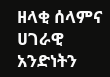ዘላቂ ሰላምና ሀገራዊ አንድነትን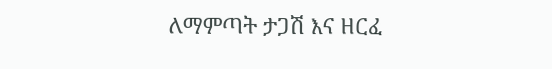ለማምጣት ታጋሽ እና ዘርፈ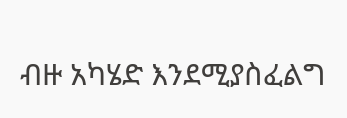ብዙ አካሄድ እንደሚያስፈልግ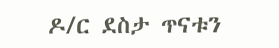ዶ/ር ደስታ ጥናቱን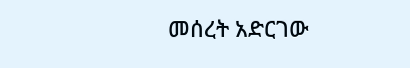መሰረት አድርገው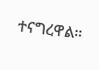ተናግረዋል።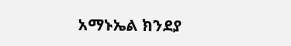አማኑኤል ክንደያ